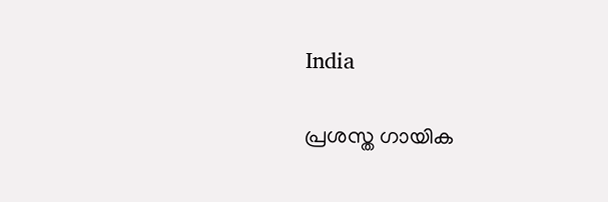India

പ്രശസ്ത ഗായിക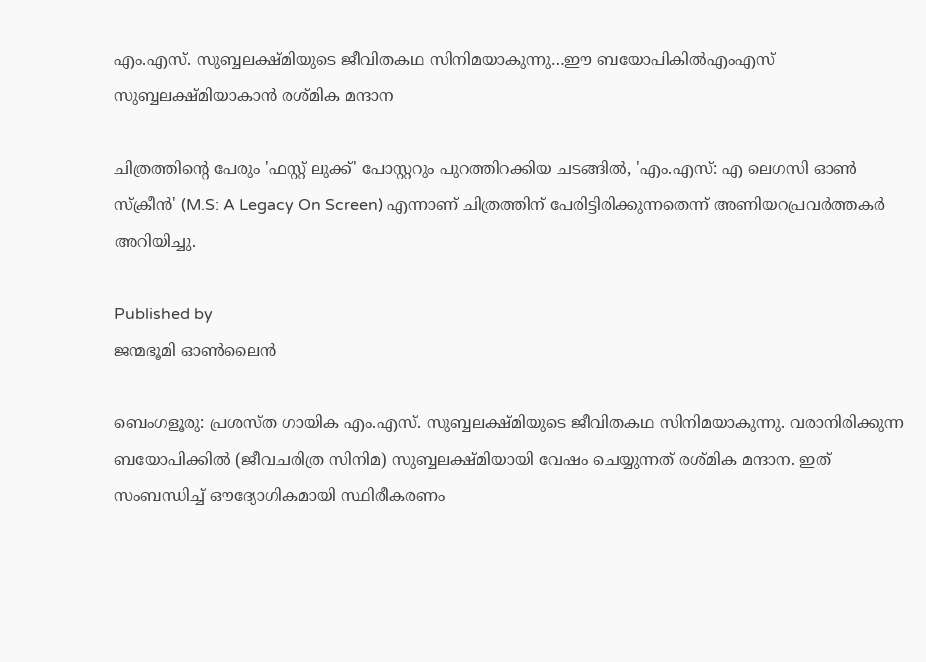എം.എസ്. സുബ്ബലക്ഷ്മിയുടെ ജീവിതകഥ സിനിമയാകുന്നു…ഈ ബയോപികില്‍എംഎസ് സുബ്ബലക്ഷ്മിയാകാന്‍ രശ്മിക മന്ദാന

ചിത്രത്തിന്‍റെ പേരും 'ഫസ്റ്റ് ലുക്ക്' പോസ്റ്ററും പുറത്തിറക്കിയ ചടങ്ങിൽ, 'എം.എസ്: എ ലെഗസി ഓൺ സ്‌ക്രീൻ' (M.S: A Legacy On Screen) എന്നാണ് ചിത്രത്തിന് പേരിട്ടിരിക്കുന്നതെന്ന് അണിയറപ്രവർത്തകർ അറിയിച്ചു.

Published by
ജന്മഭൂമി ഓണ്‍ലൈന്‍

ബെംഗളൂരു: പ്രശസ്ത ഗായിക എം.എസ്. സുബ്ബലക്ഷ്മിയുടെ ജീവിതകഥ സിനിമയാകുന്നു. വരാനിരിക്കുന്ന ബയോപിക്കിൽ (ജീവചരിത്ര സിനിമ) സുബ്ബലക്ഷ്മിയായി വേഷം ചെയ്യുന്നത് രശ്മിക മന്ദാന. ഇത് സംബന്ധിച്ച് ഔദ്യോഗികമായി സ്ഥിരീകരണം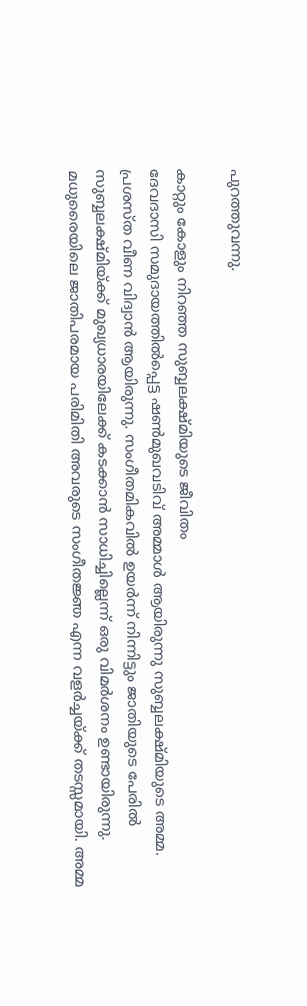പുറത്തുവന്നു.

കാറ്റും കോളും നിറഞ്ഞ സുബ്ബലക്ഷ്മിയുടെ ജീവിതം
ദേവദാസി സമുദായത്തില്‍പ്പെട്ട ഷണ്‍മുഖവടിവ് അമ്മാള്‍ ആയിരുന്നു സുബ്ബലക്ഷ്മിയുടെ അമ്മ. പ്രശസ്ത വീണ വിദ്വാന്‍ ആയിരുന്നു. സംഗീതമികവില്‍ ഉയര്‍ന്ന് നിന്നിട്ടും ജാതിയുടെ പേരില്‍ സുബ്ബലക്ഷ്മിയ്‌ക്ക് മുഖ്യധാരയിലേക്ക് കടക്കാന്‍ സാധിച്ചില്ലെന്ന് ഒരു വിമര്‍ശനം ഉണ്ടായിരുന്നു. മധുരൈയിലെ ജാതിപരമായ പരിമിതി അവരുടെ സംഗീതജ്ഞ എന്ന വളര്‍ച്ചയ്‌ക്ക് തടസ്സമായി. അമ്മ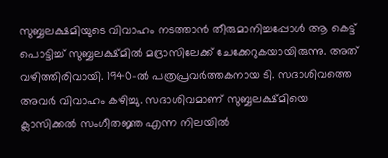സുബ്ബലക്ഷമിയുടെ വിവാഹം നടത്താന്‍ തീരുമാനിച്ചപ്പോള്‍ ആ കെട്ട് പൊട്ടിച്ച് സുബ്ബലക്ഷ്മില്‍ മദ്രാസിലേക്ക് ചേക്കേറുകയായിരുന്നു. അത് വഴിത്തിരിവായി. 1940-ൽ പത്രപ്രവർത്തകനായ ടി. സദാശിവത്തെ അവർ വിവാഹം കഴിച്ചു. സദാശിവമാണ് സുബ്ബലക്ഷ്മിയെ ക്ലാസിക്കല്‍ സംഗീതജ്ഞ എന്ന നിലയില്‍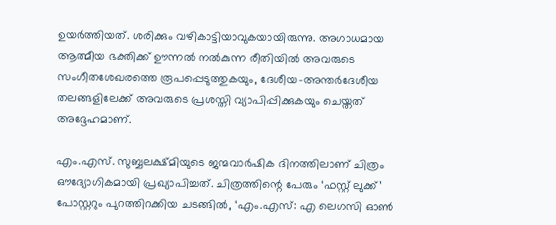ഉയര്‍ത്തിയത്. ശരിക്കും വഴികാട്ടിയാവുകയായിരുന്നു. അഗാധമായ ആത്മീയ ഭക്തിക്ക് ഊന്നൽ നൽകുന്ന രീതിയിൽ അവരുടെ സംഗീതശേഖരത്തെ രൂപപ്പെടുത്തുകയും, ദേശീയ-അന്തർദേശീയ തലങ്ങളിലേക്ക് അവരുടെ പ്രശസ്തി വ്യാപിപ്പിക്കുകയും ചെയ്തത് അദ്ദേഹമാണ്.

എം.എസ്. സുബ്ബലക്ഷ്മിയുടെ ജന്മവാർഷിക ദിനത്തിലാണ് ചിത്രം ഔദ്യോഗികമായി പ്രഖ്യാപിച്ചത്. ചിത്രത്തിന്റെ പേരും ‘ഫസ്റ്റ് ലുക്ക്’ പോസ്റ്ററും പുറത്തിറക്കിയ ചടങ്ങിൽ, ‘എം.എസ്: എ ലെഗസി ഓൺ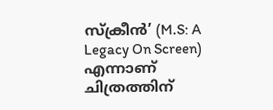സ്‌ക്രീൻ’ (M.S: A Legacy On Screen) എന്നാണ് ചിത്രത്തിന്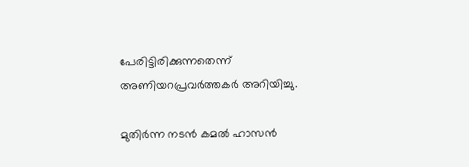പേരിട്ടിരിക്കുന്നതെന്ന് അണിയറപ്രവർത്തകർ അറിയിച്ചു.

മുതിർന്ന നടൻ കമൽ ഹാസൻ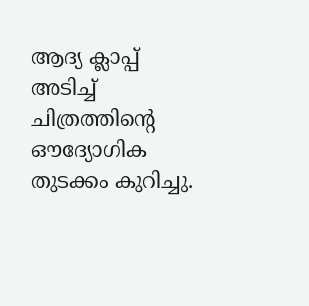ആദ്യ ക്ലാപ്പ് അടിച്ച് ചിത്രത്തിന്റെ ഔദ്യോഗിക തുടക്കം കുറിച്ചു.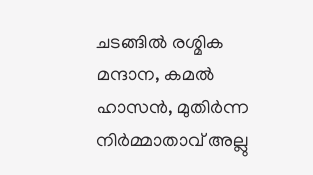ചടങ്ങിൽ രശ്മിക മന്ദാന, കമൽ ഹാസൻ, മുതിർന്ന നിർമ്മാതാവ് അല്ലു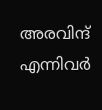അരവിന്ദ് എന്നിവർ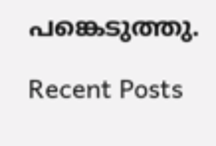പങ്കെടുത്തു.

Recent Posts